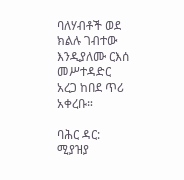ባለሃብቶች ወደ ክልሉ ገብተው እንዲያለሙ ርእሰ መሥተዳድር አረጋ ከበደ ጥሪ አቀረቡ።

ባሕር ዳር: ሚያዝያ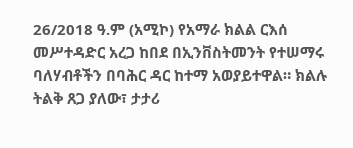26/2018 ዓ.ም (አሚኮ) የአማራ ክልል ርእሰ መሥተዳድር አረጋ ከበደ በኢንቨስትመንት የተሠማሩ ባለሃብቶችን በባሕር ዳር ከተማ አወያይተዋል። ክልሉ ትልቅ ጸጋ ያለው፣ ታታሪ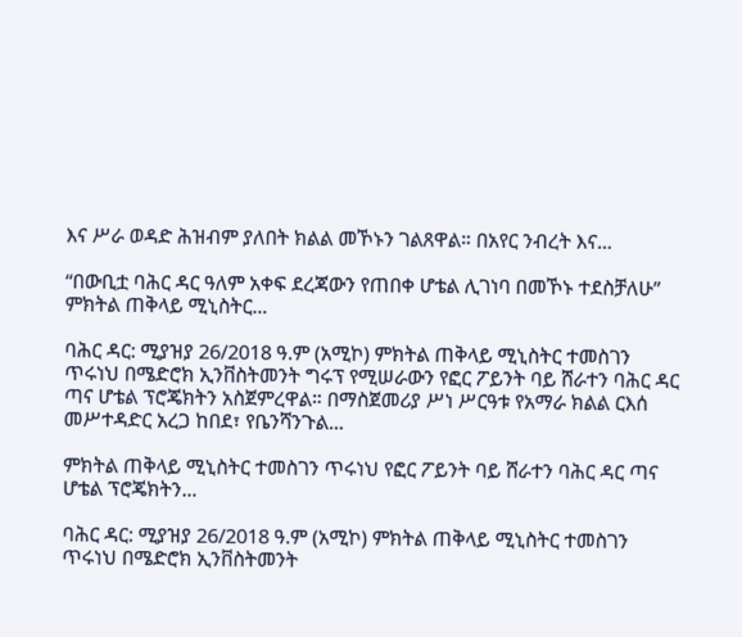እና ሥራ ወዳድ ሕዝብም ያለበት ክልል መኾኑን ገልጸዋል። በአየር ንብረት እና...

“በውቢቷ ባሕር ዳር ዓለም አቀፍ ደረጃውን የጠበቀ ሆቴል ሊገነባ በመኾኑ ተደስቻለሁ” ምክትል ጠቅላይ ሚኒስትር...

ባሕር ዳር: ሚያዝያ 26/2018 ዓ.ም (አሚኮ) ምክትል ጠቅላይ ሚኒስትር ተመስገን ጥሩነህ በሜድሮክ ኢንቨስትመንት ግሩፕ የሚሠራውን የፎር ፖይንት ባይ ሸራተን ባሕር ዳር ጣና ሆቴል ፕሮጄክትን አስጀምረዋል። በማስጀመሪያ ሥነ ሥርዓቱ የአማራ ክልል ርእሰ መሥተዳድር አረጋ ከበደ፣ የቤንሻንጉል...

ምክትል ጠቅላይ ሚኒስትር ተመስገን ጥሩነህ የፎር ፖይንት ባይ ሸራተን ባሕር ዳር ጣና ሆቴል ፕሮጄክትን...

ባሕር ዳር: ሚያዝያ 26/2018 ዓ.ም (አሚኮ) ምክትል ጠቅላይ ሚኒስትር ተመስገን ጥሩነህ በሜድሮክ ኢንቨስትመንት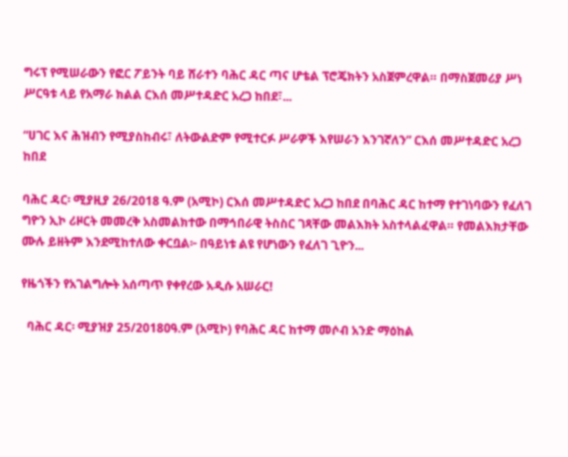ግሩፕ የሚሠራውን የፎር ፖይንት ባይ ሸራተን ባሕር ዳር ጣና ሆቴል ፕሮጄክትን አስጀምረዋል። በማስጀመሪያ ሥነ ሥርዓቱ ላይ የአማራ ክልል ርእሰ መሥተዳድር አረጋ ከበደ፣...

“ሀገር እና ሕዝብን የሚያስከብሩ፣ ለትውልድም የሚተርፉ ሥራዎች እየሠራን እንገኛለን” ርእሰ መሥተዳድር አረጋ ከበደ

ባሕር ዳር፡ ሚያዚያ 26/2018 ዓ.ም (አሚኮ) ርእሰ መሥተዳድር አረጋ ከበደ በባሕር ዳር ከተማ የተገነባውን የፈለገ ግዮን ኢኮ ሪዞርት መመረቅ አስመልክተው በማኅበራዊ ትስስር ገጻቸው መልእክት አስተላልፈዋል። የመልእክታቸው ሙሉ ይዘትም እንደሚከተለው ቀርቧል፦ በዓይነቱ ልዩ የሆነውን የፈለገ ጊዮን...

የዜጎችን የአገልግሎት አሰጣጥ የቀየረው አዲሱ አሠራር!

  ባሕር ዳር፡ ሚያዝያ 25/2018ዐዓ.ም (አሚኮ) የባሕር ዳር ከተማ መሶብ አንድ ማዕከል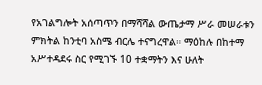የአገልግሎት አሰጣጥን በማሻሻል ውጤታማ ሥራ መሠራቱን ምክትል ከንቲባ አስሜ ብርሌ ተናግረዋል። ማዕከሉ በከተማ አሥተዳደሩ ስር የሚገኙ 10 ተቋማትን እና ሁለት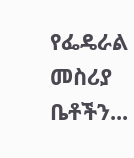የፌዴራል መስሪያ ቤቶችን...